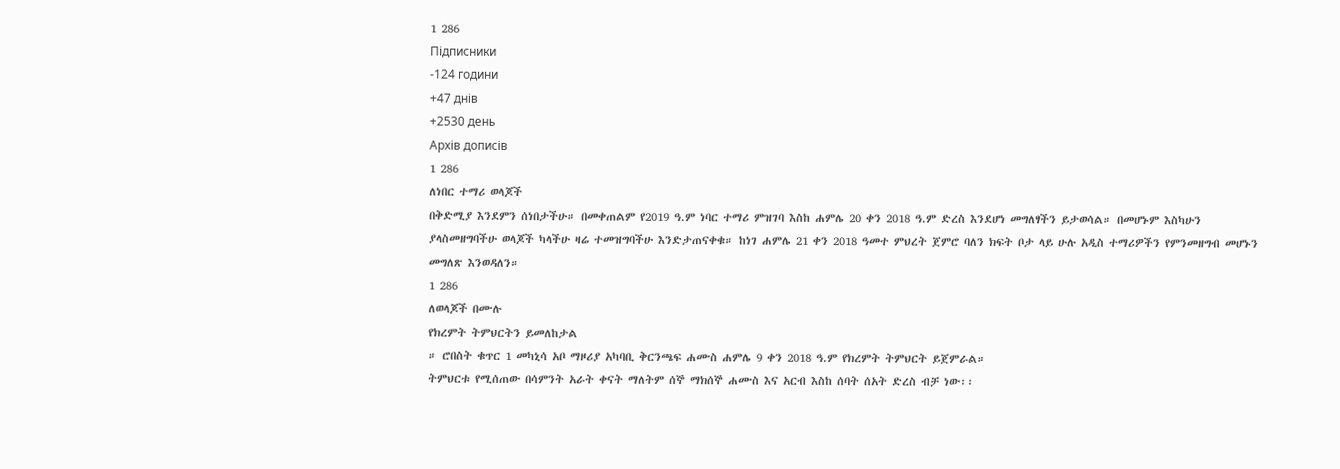1 286
Підписники
-124 години
+47 днів
+2530 день
Архів дописів
1 286
ለነበር ተማሪ ወላጆች
በቅድሚያ እንደምን ሰነበታችሁ። በመቀጠልም የ2019 ዓ.ም ነባር ተማሪ ምዝገባ እስከ ሐምሌ 20 ቀን 2018 ዓ.ም ድረስ እንደሆነ መግለፃችን ይታወሳል። በመሆኑም እስካሁን ያላስመዘግባችሁ ወላጆች ካላችሁ ዛሬ ተመዝግባችሁ እንድታጠናቀቁ። ከነገ ሐምሌ 21 ቀን 2018 ዓመተ ምህረት ጀምሮ ባለን ክፍት ቦታ ላይ ሁሉ አዲስ ተማሪዎችን የምንመዘግብ መሆኑን መግለጽ እንወዳለን።
1 286
ለወላጆች በሙሉ
የክረምት ትምህርትን ይመለከታል
። ሮበስት ቁጥር 1 መካኒሳ አቦ ማዞሪያ አካባቢ ቅርንጫፍ ሐሙስ ሐምሌ 9 ቀን 2018 ዓ.ም የክረምት ትምህርት ይጀምራል።
ትምህርቱ የሚሰጠው በሳምንት አራት ቀናት ማለትም ሰኞ ማክሰኞ ሐሙስ እና አርብ እስከ ሰባት ሰአት ድረስ ብቻ ነው፡፡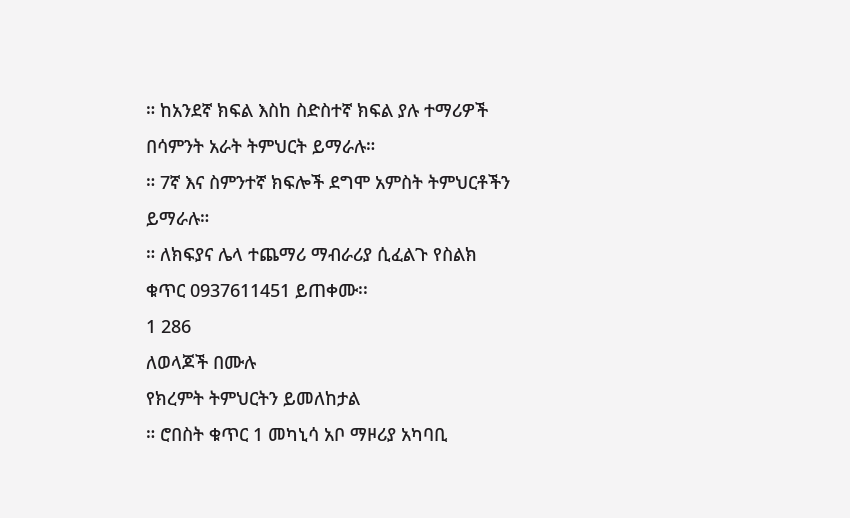። ከአንደኛ ክፍል እስከ ስድስተኛ ክፍል ያሉ ተማሪዎች በሳምንት አራት ትምህርት ይማራሉ።
። 7ኛ እና ስምንተኛ ክፍሎች ደግሞ አምስት ትምህርቶችን ይማራሉ።
። ለክፍያና ሌላ ተጨማሪ ማብራሪያ ሲፈልጉ የስልክ ቁጥር 0937611451 ይጠቀሙ፡፡
1 286
ለወላጆች በሙሉ
የክረምት ትምህርትን ይመለከታል
። ሮበስት ቁጥር 1 መካኒሳ አቦ ማዞሪያ አካባቢ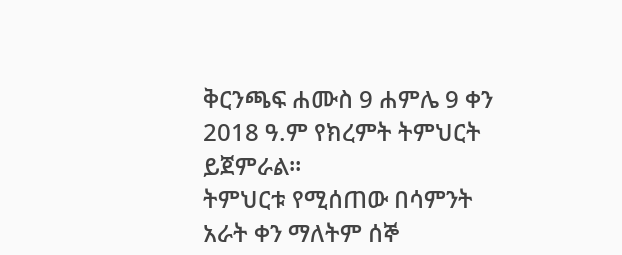ቅርንጫፍ ሐሙስ 9 ሐምሌ 9 ቀን 2018 ዓ.ም የክረምት ትምህርት ይጀምራል።
ትምህርቱ የሚሰጠው በሳምንት አራት ቀን ማለትም ሰኞ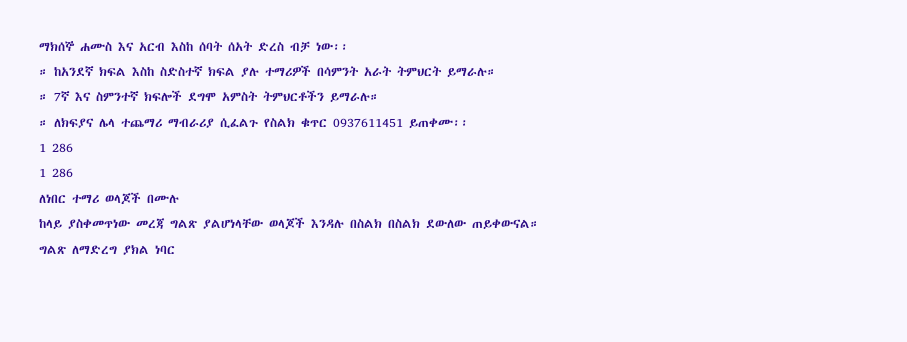ማክሰኞ ሐሙስ እና አርብ እስከ ሰባት ሰአት ድረስ ብቻ ነው፡፡
። ከአንደኛ ክፍል እስከ ስድስተኛ ክፍል ያሉ ተማሪዎች በሳምንት አራት ትምህርት ይማራሉ።
። 7ኛ እና ስምንተኛ ክፍሎች ደግሞ አምስት ትምህርቶችን ይማራሉ።
። ለክፍያና ሌላ ተጨማሪ ማብራሪያ ሲፈልጉ የስልክ ቁጥር 0937611451 ይጠቀሙ፡፡
1 286
1 286
ለነበር ተማሪ ወላጆች በሙሉ
ከላይ ያስቀመጥነው መረጃ ግልጽ ያልሆነላቸው ወላጆች እንዳሉ በስልክ በስልክ ደውለው ጠይቀውናል።
ግልጽ ለማድረግ ያክል ነባር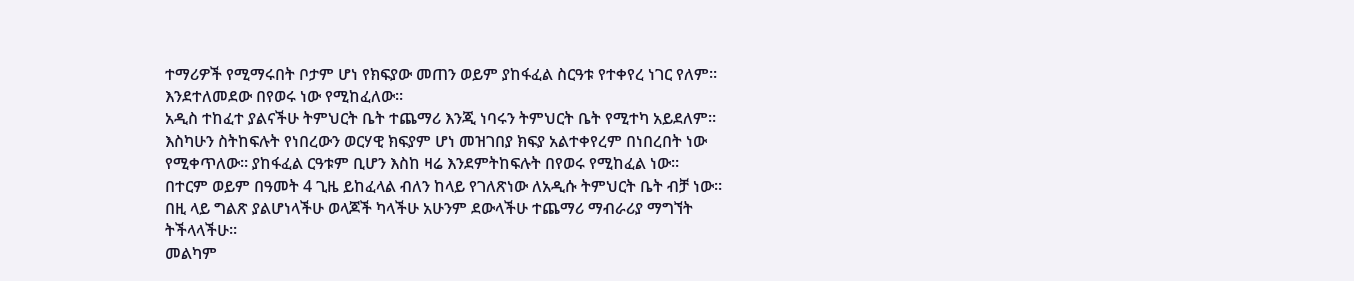ተማሪዎች የሚማሩበት ቦታም ሆነ የክፍያው መጠን ወይም ያከፋፈል ስርዓቱ የተቀየረ ነገር የለም። እንደተለመደው በየወሩ ነው የሚከፈለው።
አዲስ ተከፈተ ያልናችሁ ትምህርት ቤት ተጨማሪ እንጂ ነባሩን ትምህርት ቤት የሚተካ አይደለም። እስካሁን ስትከፍሉት የነበረውን ወርሃዊ ክፍያም ሆነ መዝገበያ ክፍያ አልተቀየረም በነበረበት ነው የሚቀጥለው። ያከፋፈል ርዓቱም ቢሆን እስከ ዛሬ እንደምትከፍሉት በየወሩ የሚከፈል ነው።
በተርም ወይም በዓመት 4 ጊዜ ይከፈላል ብለን ከላይ የገለጽነው ለአዲሱ ትምህርት ቤት ብቻ ነው። በዚ ላይ ግልጽ ያልሆነላችሁ ወላጆች ካላችሁ አሁንም ደውላችሁ ተጨማሪ ማብራሪያ ማግኘት ትችላላችሁ።
መልካም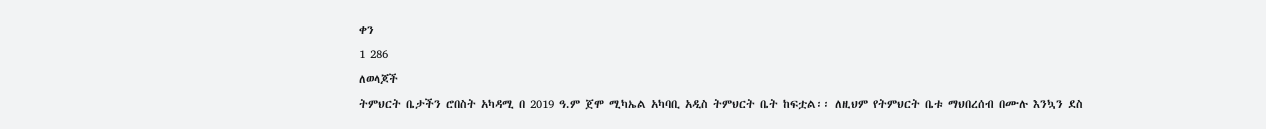ቀን
1 286
ለወላጆች
ትምህርት ቤታችን ሮበስት አካዳሚ በ 2019 ዓ.ም ጀሞ ሚካኤል አካባቢ አዲስ ትምህርት ቤት ከፍቷል፡፡ ለዚህም የትምህርት ቤቱ ማህበረሰብ በሙሉ እንኳን ደስ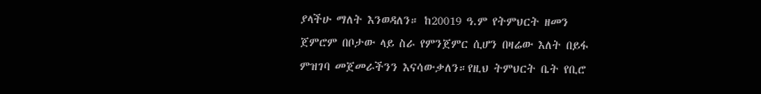ያላችሁ ማለት እንወዳለን። ከ20019 ዓ.ም የትምህርት ዘመን ጀምሮም በቦታው ላይ ስራ የምንጀምር ሲሆን በዛሬው እለት በይፋ ምዝገባ መጀመራችንን እናሳውቃለን።የዚህ ትምህርት ቤት የቢሮ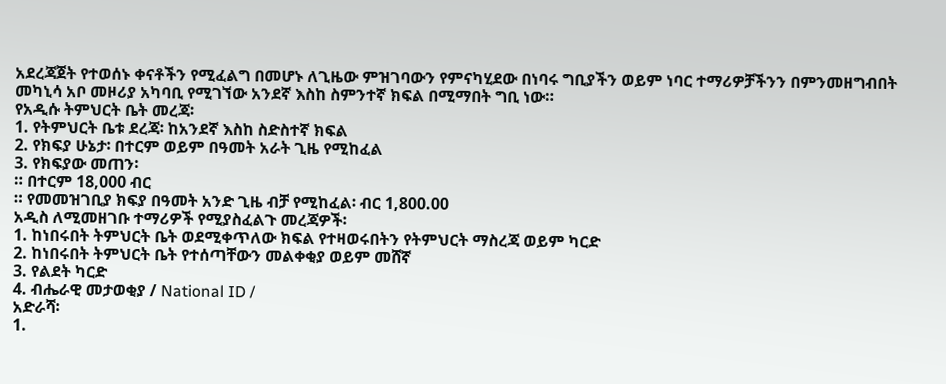አደረጃጀት የተወሰኑ ቀናቶችን የሚፈልግ በመሆኑ ለጊዜው ምዝገባውን የምናካሂደው በነባሩ ግቢያችን ወይም ነባር ተማሪዎቻችንን በምንመዘግብበት መካኒሳ አቦ መዞሪያ አካባቢ የሚገኘው አንደኛ እስከ ስምንተኛ ክፍል በሚማበት ግቢ ነው።
የአዲሱ ትምህርት ቤት መረጃ፡
1. የትምህርት ቤቱ ደረጃ፡ ከአንደኛ እስከ ስድስተኛ ክፍል
2. የክፍያ ሁኔታ፡ በተርም ወይም በዓመት አራት ጊዜ የሚከፈል
3. የክፍያው መጠን፡
። በተርም 18,000 ብር
። የመመዝገቢያ ክፍያ በዓመት አንድ ጊዜ ብቻ የሚከፈል፡ ብር 1,800.00
አዲስ ለሚመዘገቡ ተማሪዎች የሚያስፈልጉ መረጃዎች፡
1. ከነበሩበት ትምህርት ቤት ወደሚቀጥለው ክፍል የተዛወሩበትን የትምህርት ማስረጃ ወይም ካርድ
2. ከነበሩበት ትምህርት ቤት የተሰጣቸውን መልቀቂያ ወይም መሸኛ
3. የልደት ካርድ
4. ብሔራዊ መታወቂያ / National ID /
አድራሻ፡
1.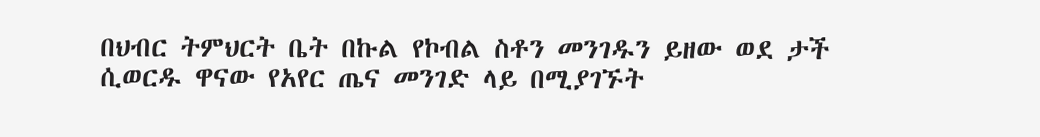በህብር ትምህርት ቤት በኩል የኮብል ስቶን መንገዱን ይዘው ወደ ታች ሲወርዱ ዋናው የአየር ጤና መንገድ ላይ በሚያገኙት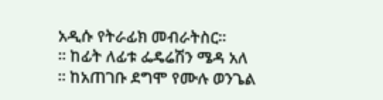አዲሱ የትራፊክ መብራትስር፡፡
። ከፊት ለፊቱ ፌዴሬሽን ሜዳ አለ
። ከአጠገቡ ደግሞ የሙሉ ወንጌል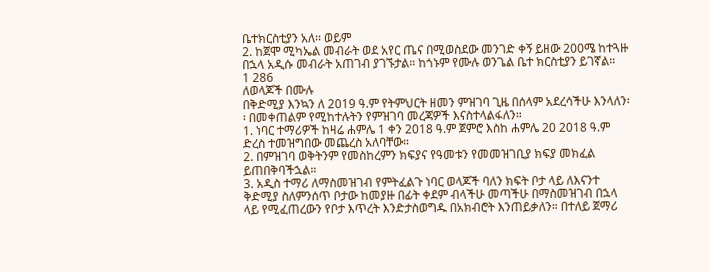ቤተክርስቲያን አለ፡፡ ወይም
2. ከጀሞ ሚካኤል መብራት ወደ አየር ጤና በሚወስደው መንገድ ቀኝ ይዘው 200ሜ ከተጓዙ በኋላ አዲሱ መብራት አጠገብ ያገኙታል። ከጎኑም የሙሉ ወንጌል ቤተ ክርስቲያን ይገኛል።
1 286
ለወላጆች በሙሉ
በቅድሚያ እንኳን ለ 2019 ዓ.ም የትምህርት ዘመን ምዝገባ ጊዜ በሰላም አደረሳችሁ እንላለን፡፡ በመቀጠልም የሚከተሉትን የምዝገባ መረጃዎች እናስተላልፋለን።
1. ነባር ተማሪዎች ከዛሬ ሐምሌ 1 ቀን 2018 ዓ.ም ጀምሮ እስከ ሐምሌ 20 2018 ዓ.ም ድረስ ተመዝግበው መጨረስ አለባቸው።
2. በምዝገባ ወቅትንም የመስከረምን ክፍያና የዓመቱን የመመዝገቢያ ክፍያ መክፈል ይጠበቅባችኋል።
3. አዲስ ተማሪ ለማስመዝገብ የምትፈልጉ ነባር ወላጆች ባለን ክፍት ቦታ ላይ ለእናንተ ቅድሚያ ስለምንሰጥ ቦታው ከመያዙ በፊት ቀደም ብላችሁ መጣችሁ በማስመዝገብ በኋላ ላይ የሚፈጠረውን የቦታ እጥረት እንድታስወግዱ በአክብሮት እንጠይቃለን። በተለይ ጀማሪ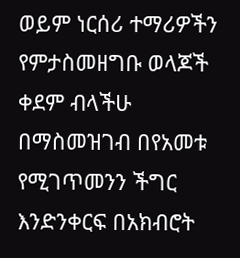ወይም ነርሰሪ ተማሪዎችን የምታስመዘግቡ ወላጆች ቀደም ብላችሁ በማስመዝገብ በየአመቱ የሚገጥመንን ችግር እንድንቀርፍ በአክብሮት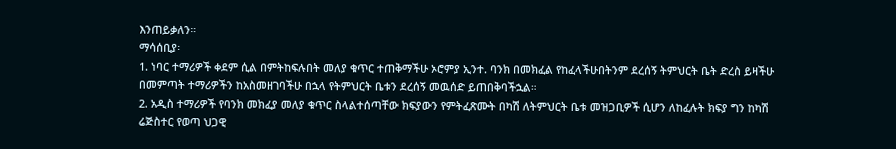እንጠይቃለን።
ማሳሰቢያ፡
1. ነባር ተማሪዎች ቀደም ሲል በምትከፍሉበት መለያ ቁጥር ተጠቅማችሁ ኦሮምያ ኢንተ. ባንክ በመክፈል የከፈላችሁበትንም ደረሰኝ ትምህርት ቤት ድረስ ይዛችሁ በመምጣት ተማሪዎችን ከአስመዘገባችሁ በኋላ የትምህርት ቤቱን ደረሰኝ መዉሰድ ይጠበቅባችኋል።
2. አዲስ ተማሪዎች የባንክ መክፈያ መለያ ቁጥር ስላልተሰጣቸው ክፍያውን የምትፈጽሙት በካሽ ለትምህርት ቤቱ መዝጋቢዎች ሲሆን ለከፈሉት ክፍያ ግን ከካሽ ሬጅስተር የወጣ ህጋዊ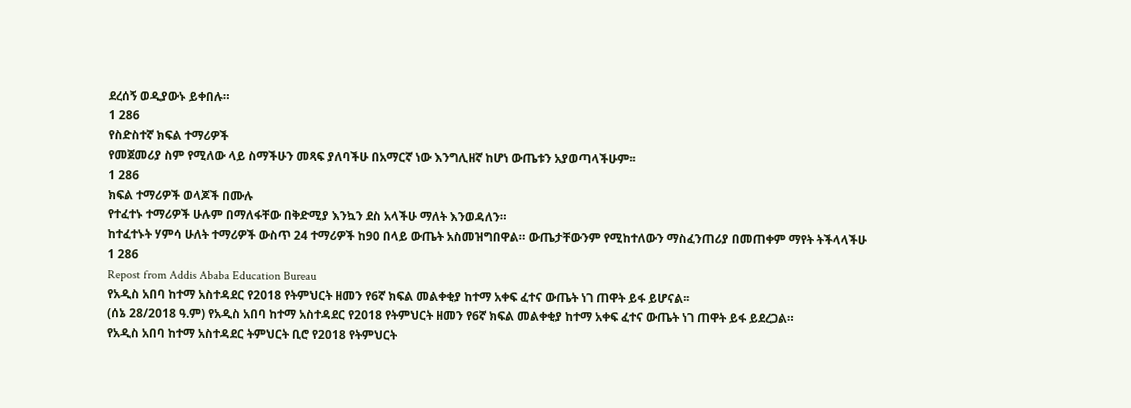ደረሰኝ ወዲያውኑ ይቀበሉ።
1 286
የስድስተኛ ክፍል ተማሪዎች
የመጀመሪያ ስም የሚለው ላይ ስማችሁን መጻፍ ያለባችሁ በአማርኛ ነው እንግሊዘኛ ከሆነ ውጤቱን አያወጣላችሁም፡፡
1 286
ክፍል ተማሪዎች ወላጆች በሙሉ
የተፈተኑ ተማሪዎች ሁሉም በማለፋቸው በቅድሚያ እንኳን ደስ አላችሁ ማለት እንወዳለን።
ከተፈተኑት ሃምሳ ሁለት ተማሪዎች ውስጥ 24 ተማሪዎች ከ90 በላይ ውጤት አስመዝግበዋል። ውጤታቸውንም የሚከተለውን ማስፈንጠሪያ በመጠቀም ማየት ትችላላችሁ
1 286
Repost from Addis Ababa Education Bureau
የአዲስ አበባ ከተማ አስተዳደር የ2018 የትምህርት ዘመን የ6ኛ ክፍል መልቀቂያ ከተማ አቀፍ ፈተና ውጤት ነገ ጠዋት ይፋ ይሆናል፡፡
(ሰኔ 28/2018 ዓ.ም) የአዲስ አበባ ከተማ አስተዳደር የ2018 የትምህርት ዘመን የ6ኛ ክፍል መልቀቂያ ከተማ አቀፍ ፈተና ውጤት ነገ ጠዋት ይፋ ይደረጋል።
የአዲስ አበባ ከተማ አስተዳደር ትምህርት ቢሮ የ2018 የትምህርት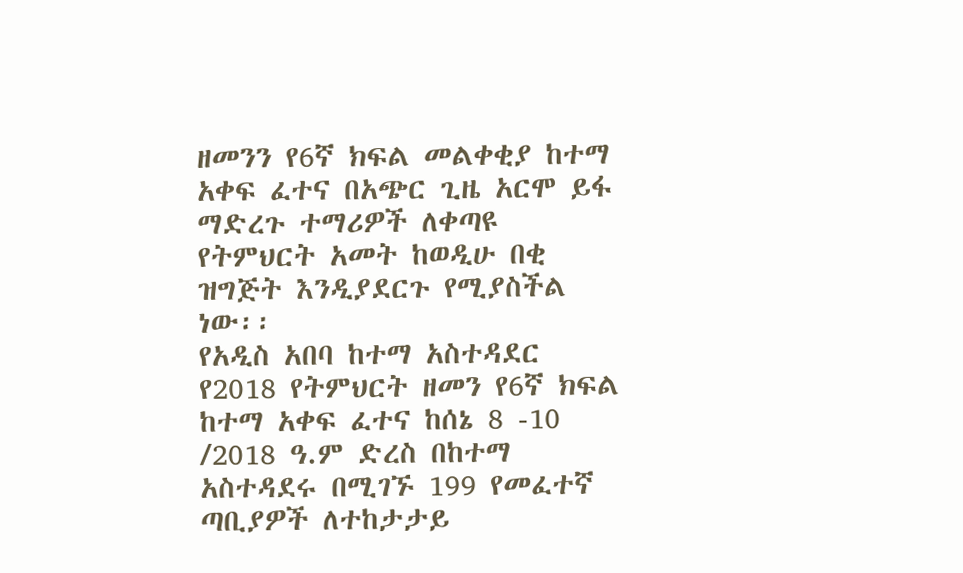ዘመንን የ6ኛ ክፍል መልቀቂያ ከተማ አቀፍ ፈተና በአጭር ጊዜ አርሞ ይፋ ማድረጉ ተማሪዎች ለቀጣዩ የትምህርት አመት ከወዲሁ በቂ ዝግጅት እንዲያደርጉ የሚያስችል ነው፡፡
የአዲስ አበባ ከተማ አስተዳደር የ2018 የትምህርት ዘመን የ6ኛ ክፍል ከተማ አቀፍ ፈተና ከሰኔ 8 -10 /2018 ዓ.ም ድረስ በከተማ አስተዳደሩ በሚገኙ 199 የመፈተኛ ጣቢያዎች ለተከታታይ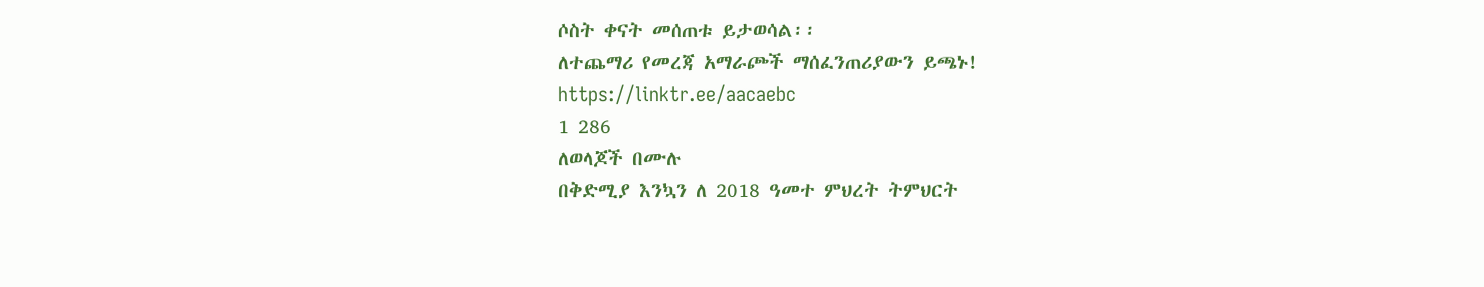ሶስት ቀናት መሰጠቱ ይታወሳል፡፡
ለተጨማሪ የመረጃ አማራጮች ማሰፈንጠሪያውን ይጫኑ!
https://linktr.ee/aacaebc
1 286
ለወላጆች በሙሉ
በቅድሚያ እንኳን ለ 2018 ዓመተ ምህረት ትምህርት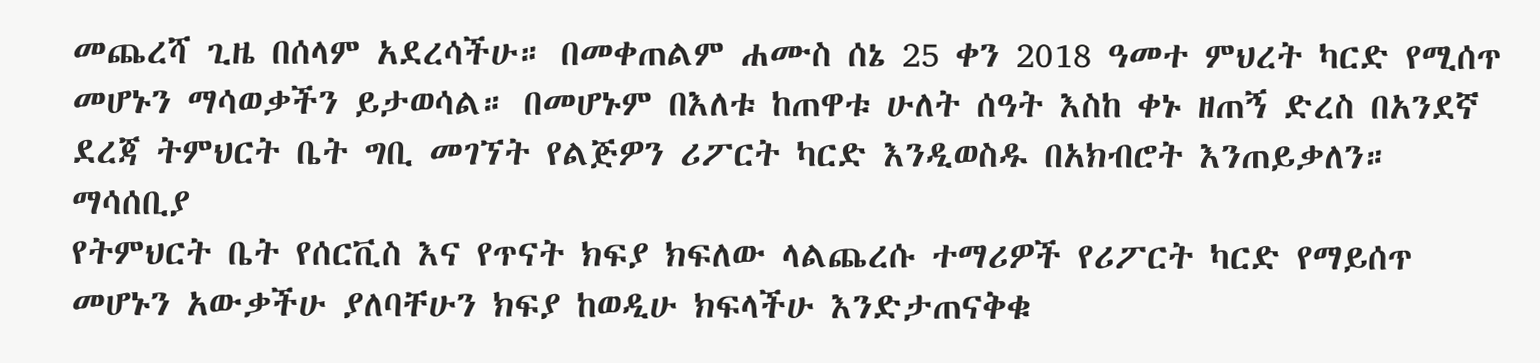መጨረሻ ጊዜ በሰላም አደረሳችሁ። በመቀጠልም ሐሙስ ሰኔ 25 ቀን 2018 ዓመተ ምህረት ካርድ የሚሰጥ መሆኑን ማሳወቃችን ይታወሳል። በመሆኑም በእለቱ ከጠዋቱ ሁለት ሰዓት እስከ ቀኑ ዘጠኝ ድረስ በአንደኛ ደረጃ ትምህርት ቤት ግቢ መገኘት የልጅዎን ሪፖርት ካርድ እንዲወስዱ በአክብሮት እንጠይቃለን።
ማሳሰቢያ
የትምህርት ቤት የሰርቪስ እና የጥናት ክፍያ ክፍለው ላልጨረሱ ተማሪዎች የሪፖርት ካርድ የማይሰጥ መሆኑን አውቃችሁ ያለባቸሁን ክፍያ ከወዲሁ ክፍላችሁ እንድታጠናቅቁ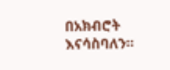በአክብሮት እናሳስባለን።